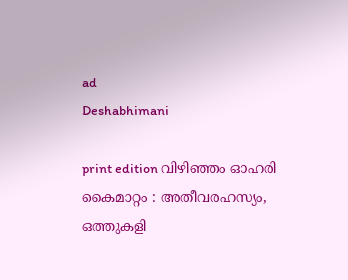ad
Deshabhimani

print edition വിഴിഞ്ഞം ഓഹരി കൈമാറ്റം : അതീവരഹസ്യം,
ഒത്തുകളി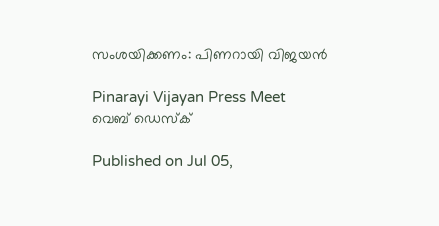സംശയിക്കണം: പിണറായി വിജയൻ

Pinarayi Vijayan Press Meet
വെബ് ഡെസ്ക്

Published on Jul 05,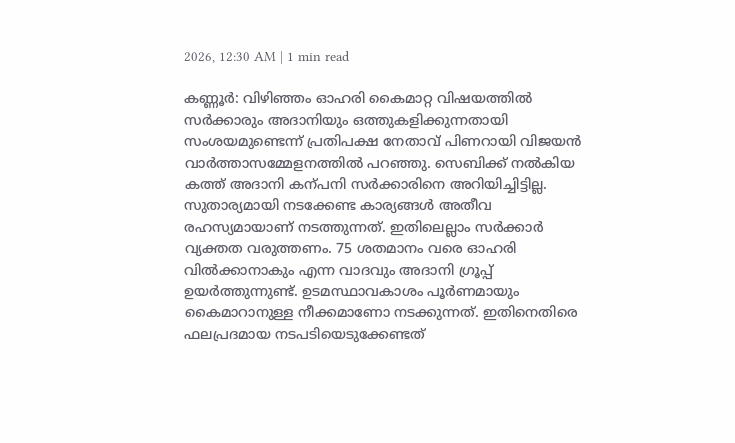2026, 12:30 AM | 1 min read

കണ്ണൂർ: വിഴിഞ്ഞം ഓഹരി കൈമാറ്റ വിഷയത്തിൽ സർക്കാരും അദാനിയും ഒത്തുകളിക്കുന്നതായി സംശയമുണ്ടെന്ന്‌ പ്രതിപക്ഷ നേതാവ്‌ പിണറായി വിജയൻ വാർത്താസമ്മേളനത്തിൽ പറഞ്ഞു. സെബിക്ക്‌ നൽകിയ കത്ത്‌ അദാനി കന്പനി സർക്കാരിനെ അറിയിച്ചിട്ടില്ല. സുതാര്യമായി നടക്കേണ്ട കാര്യങ്ങൾ അതീവ രഹസ്യമായാണ്‌ നടത്തുന്നത്‌. ഇതിലെല്ലാം സർക്കാർ വ്യക്തത വരുത്തണം. 75 ശതമാനം വരെ ഓഹരി വിൽക്കാനാകും എന്ന വാദവും അദാനി ഗ്രൂപ്പ്‌ ഉയർത്തുന്നുണ്ട്‌. ഉടമസ്ഥാവകാശം പൂർണമായും കൈമാറാനുള്ള നീക്കമാണോ നടക്കുന്നത്‌. ഇതിനെതിരെ ഫലപ്രദമായ നടപടിയെടുക്കേണ്ടത്‌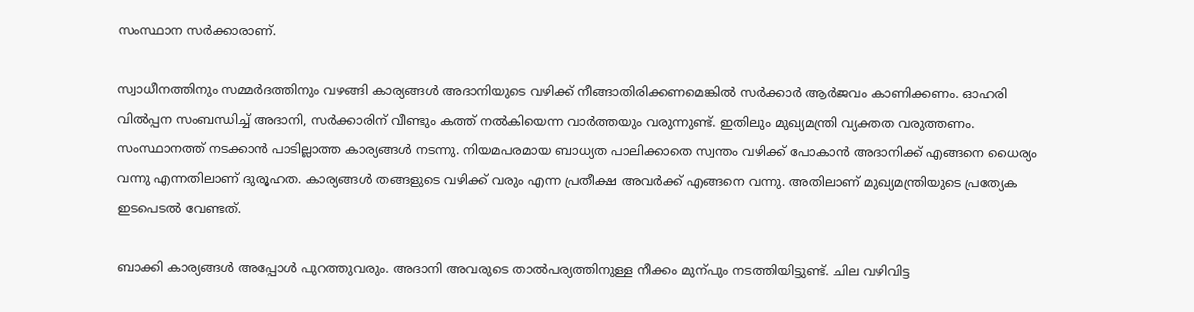സംസ്ഥാന സർക്കാരാണ്‌.

സ്വാധീനത്തിനും സമ്മർദത്തിനും വഴങ്ങി കാര്യങ്ങൾ അദാനിയുടെ വഴിക്ക്‌ നീങ്ങാതിരിക്കണമെങ്കിൽ സർക്കാർ ആർജവം കാണിക്കണം. ഓഹരി വിൽപ്പന സംബന്ധിച്ച്‌ അദാനി, സർക്കാരിന്‌ വീണ്ടും കത്ത്‌ നൽകിയെന്ന വാർത്തയും വരുന്നുണ്ട്‌. ഇതിലും മുഖ്യമന്ത്രി വ്യക്തത വരുത്തണം. സംസ്ഥാനത്ത്‌ നടക്കാൻ പാടില്ലാത്ത കാര്യങ്ങൾ നടന്നു. നിയമപരമായ ബാധ്യത പാലിക്കാതെ സ്വന്തം വഴിക്ക്‌ പോകാൻ അദാനിക്ക്‌ എങ്ങനെ ധൈര്യം വന്നു എന്നതിലാണ്‌ ദുരൂഹത. കാര്യങ്ങൾ തങ്ങളുടെ വഴിക്ക്‌ വരും എന്ന പ്രതീക്ഷ അവർക്ക്‌ എങ്ങനെ വന്നു. അതിലാണ്‌ മുഖ്യമന്ത്രിയുടെ പ്രത്യേക ഇടപെടൽ വേണ്ടത്‌.

ബാക്കി കാര്യങ്ങൾ അപ്പോൾ പുറത്തുവരും. അദാനി അവരുടെ താൽപര്യത്തിനുള്ള നീക്കം മുന്പും നടത്തിയിട്ടുണ്ട്‌. ചില വഴിവിട്ട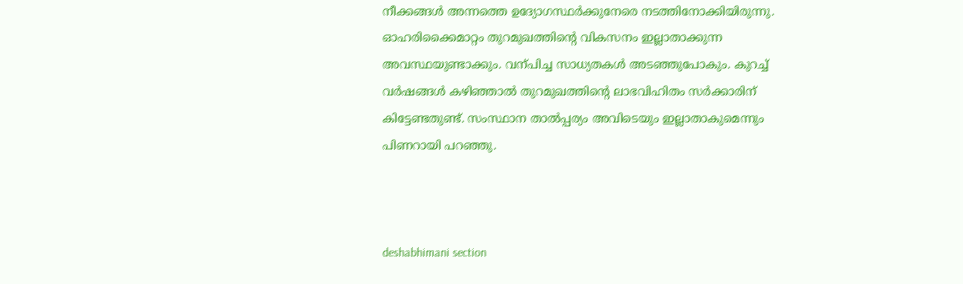നീക്കങ്ങൾ അന്നത്തെ ഉദ്യോഗസ്ഥർക്കുനേരെ നടത്തിനോക്കിയിരുന്നു. ഓഹരിക്കൈമാറ്റം തുറമുഖത്തിന്റെ വികസനം ഇല്ലാതാക്കുന്ന അവസ്ഥയുണ്ടാക്കും. വന്പിച്ച സാധ്യതകൾ അടഞ്ഞുപോകും. കുറച്ച്‌ വർഷങ്ങൾ കഴിഞ്ഞാൽ തുറമുഖത്തിന്റെ ലാഭവിഹിതം സർക്കാരിന്‌ കിട്ടേണ്ടതുണ്ട്‌. സംസ്ഥാന താൽപ്പര്യം അവിടെയും ഇല്ലാതാകുമെന്നും പിണറായി പറഞ്ഞു.



deshabhimani section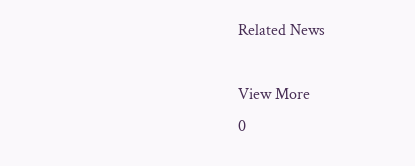Related News

View More
0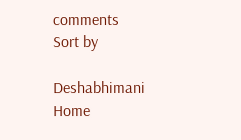comments
Sort by

Deshabhimani
Home